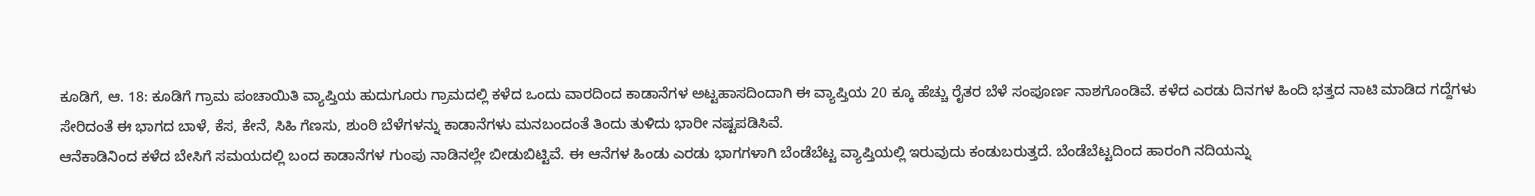ಕೂಡಿಗೆ, ಆ. 18: ಕೂಡಿಗೆ ಗ್ರಾಮ ಪಂಚಾಯಿತಿ ವ್ಯಾಪ್ತಿಯ ಹುದುಗೂರು ಗ್ರಾಮದಲ್ಲಿ ಕಳೆದ ಒಂದು ವಾರದಿಂದ ಕಾಡಾನೆಗಳ ಅಟ್ಟಹಾಸದಿಂದಾಗಿ ಈ ವ್ಯಾಪ್ತಿಯ 20 ಕ್ಕೂ ಹೆಚ್ಚು ರೈತರ ಬೆಳೆ ಸಂಪೂರ್ಣ ನಾಶಗೊಂಡಿವೆ. ಕಳೆದ ಎರಡು ದಿನಗಳ ಹಿಂದಿ ಭತ್ತದ ನಾಟಿ ಮಾಡಿದ ಗದ್ದೆಗಳು ಸೇರಿದಂತೆ ಈ ಭಾಗದ ಬಾಳೆ, ಕೆಸ, ಕೇನೆ, ಸಿಹಿ ಗೆಣಸು, ಶುಂಠಿ ಬೆಳೆಗಳನ್ನು ಕಾಡಾನೆಗಳು ಮನಬಂದಂತೆ ತಿಂದು ತುಳಿದು ಭಾರೀ ನಷ್ಟಪಡಿಸಿವೆ.
ಆನೆಕಾಡಿನಿಂದ ಕಳೆದ ಬೇಸಿಗೆ ಸಮಯದಲ್ಲಿ ಬಂದ ಕಾಡಾನೆಗಳ ಗುಂಪು ನಾಡಿನಲ್ಲೇ ಬೀಡುಬಿಟ್ಟಿವೆ. ಈ ಆನೆಗಳ ಹಿಂಡು ಎರಡು ಭಾಗಗಳಾಗಿ ಬೆಂಡೆಬೆಟ್ಟ ವ್ಯಾಪ್ತಿಯಲ್ಲಿ ಇರುವುದು ಕಂಡುಬರುತ್ತದೆ. ಬೆಂಡೆಬೆಟ್ಟದಿಂದ ಹಾರಂಗಿ ನದಿಯನ್ನು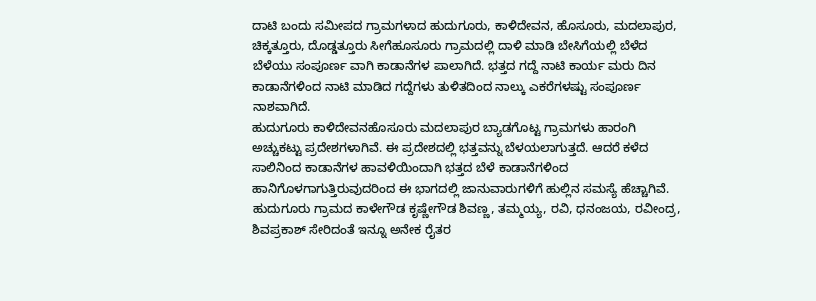ದಾಟಿ ಬಂದು ಸಮೀಪದ ಗ್ರಾಮಗಳಾದ ಹುದುಗೂರು, ಕಾಳಿದೇವನ, ಹೊಸೂರು, ಮದಲಾಪುರ, ಚಿಕ್ಕತ್ತೂರು, ದೊಡ್ಡತ್ತೂರು ಸೀಗೆಹೂಸೂರು ಗ್ರಾಮದಲ್ಲಿ ದಾಳಿ ಮಾಡಿ ಬೇಸಿಗೆಯಲ್ಲಿ ಬೆಳೆದ ಬೆಳೆಯು ಸಂಪೂರ್ಣ ವಾಗಿ ಕಾಡಾನೆಗಳ ಪಾಲಾಗಿದೆ. ಭತ್ತದ ಗದ್ದೆ ನಾಟಿ ಕಾರ್ಯ ಮರು ದಿನ ಕಾಡಾನೆಗಳಿಂದ ನಾಟಿ ಮಾಡಿದ ಗದ್ದೆಗಳು ತುಳಿತದಿಂದ ನಾಲ್ಕು ಎಕರೆಗಳಷ್ಟು ಸಂಪೂರ್ಣ ನಾಶವಾಗಿದೆ.
ಹುದುಗೂರು ಕಾಳಿದೇವನಹೊಸೂರು ಮದಲಾಪುರ ಬ್ಯಾಡಗೊಟ್ಟ ಗ್ರಾಮಗಳು ಹಾರಂಗಿ ಅಚ್ಚುಕಟ್ಟು ಪ್ರದೇಶಗಳಾಗಿವೆ. ಈ ಪ್ರದೇಶದಲ್ಲಿ ಭತ್ತವನ್ನು ಬೆಳಯಲಾಗುತ್ತದೆ. ಆದರೆ ಕಳೆದ ಸಾಲಿನಿಂದ ಕಾಡಾನೆಗಳ ಹಾವಳಿಯಿಂದಾಗಿ ಭತ್ತದ ಬೆಳೆ ಕಾಡಾನೆಗಳಿಂದ ಹಾನಿಗೊಳಗಾಗುತ್ತಿರುವುದರಿಂದ ಈ ಭಾಗದಲ್ಲಿ ಜಾನುವಾರುಗಳಿಗೆ ಹುಲ್ಲಿನ ಸಮಸ್ಯೆ ಹೆಚ್ಚಾಗಿವೆ.
ಹುದುಗೂರು ಗ್ರಾಮದ ಕಾಳೇಗೌಡ ಕೃಷ್ಣೇಗೌಡ ಶಿವಣ್ಣ, ತಮ್ಮಯ್ಯ, ರವಿ, ಧನಂಜಯ, ರವೀಂದ್ರ, ಶಿವಪ್ರಕಾಶ್ ಸೇರಿದಂತೆ ಇನ್ನೂ ಅನೇಕ ರೈತರ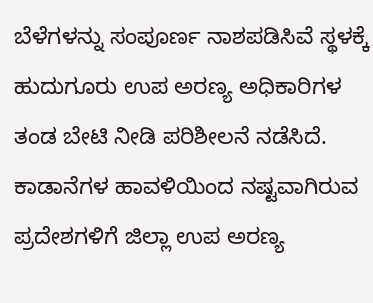ಬೆಳೆಗಳನ್ನು ಸಂಪೂರ್ಣ ನಾಶಪಡಿಸಿವೆ ಸ್ಥಳಕ್ಕೆ ಹುದುಗೂರು ಉಪ ಅರಣ್ಯ ಅಧಿಕಾರಿಗಳ ತಂಡ ಬೇಟಿ ನೀಡಿ ಪರಿಶೀಲನೆ ನಡೆಸಿದೆ. ಕಾಡಾನೆಗಳ ಹಾವಳಿಯಿಂದ ನಷ್ಟವಾಗಿರುವ ಪ್ರದೇಶಗಳಿಗೆ ಜಿಲ್ಲಾ ಉಪ ಅರಣ್ಯ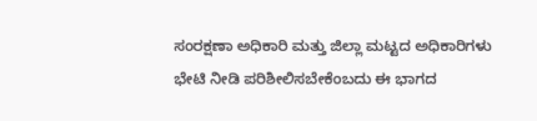ಸಂರಕ್ಷಣಾ ಅಧಿಕಾರಿ ಮತ್ತು ಜಿಲ್ಲಾ ಮಟ್ಟದ ಅಧಿಕಾರಿಗಳು ಭೇಟಿ ನೀಡಿ ಪರಿಶೀಲಿಸಬೇಕೆಂಬದು ಈ ಭಾಗದ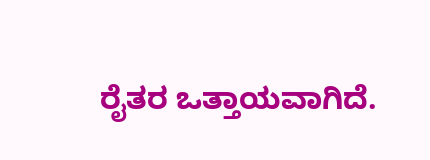ರೈತರ ಒತ್ತಾಯವಾಗಿದೆ.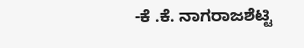-ಕೆ .ಕೆ. ನಾಗರಾಜಶೆಟ್ಟಿ